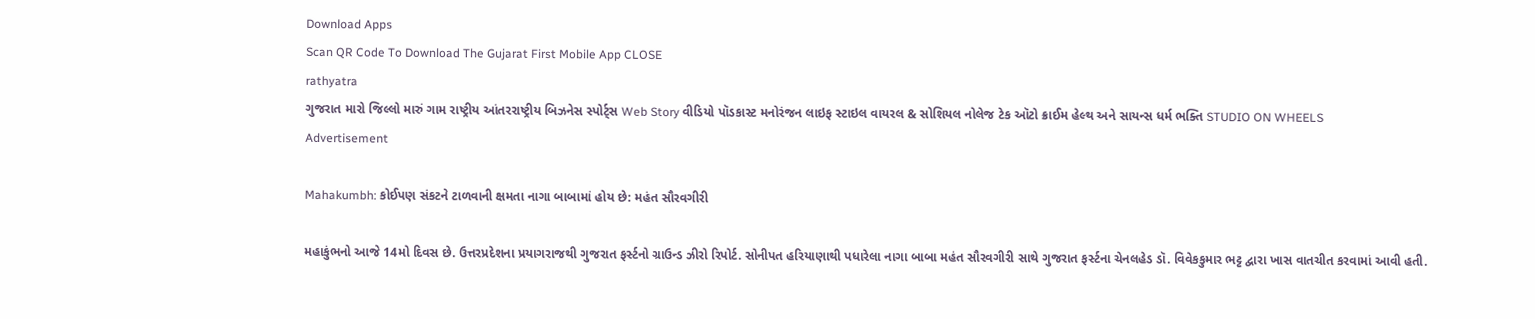Download Apps
Scan QR Code To Download The Gujarat First Mobile App CLOSE
rathyatra
ગુજરાત મારો જિલ્લો મારું ગામ રાષ્ટ્રીય આંતરરાષ્ટ્રીય બિઝનેસ સ્પોર્ટ્સ Web Story વીડિયો પૉડકાસ્ટ મનોરંજન લાઇફ સ્ટાઇલ વાયરલ & સોશિયલ નોલેજ ટેક ઑટો ક્રાઈમ હેલ્થ અને સાયન્સ ધર્મ ભક્તિ STUDIO ON WHEELS
Advertisement

Mahakumbh: કોઈપણ સંકટને ટાળવાની ક્ષમતા નાગા બાબામાં હોય છે: મહંત સૌરવગીરી

મહાકુંભનો આજે 14મો દિવસ છે. ઉત્તરપ્રદેશના પ્રયાગરાજથી ગુજરાત ફર્સ્ટનો ગ્રાઉન્ડ ઝીરો રિપોર્ટ. સોનીપત હરિયાણાથી પધારેલા નાગા બાબા મહંત સૌરવગીરી સાથે ગુજરાત ફર્સ્ટના ચેનલહેડ ડૉ. વિવેકકુમાર ભટ્ટ દ્વારા ખાસ વાતચીત કરવામાં આવી હતી.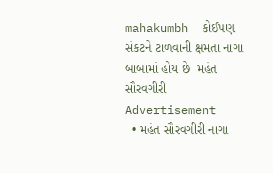mahakumbh  કોઈપણ સંકટને ટાળવાની ક્ષમતા નાગા બાબામાં હોય છે  મહંત સૌરવગીરી
Advertisement
  • મહંત સૌરવગીરી નાગા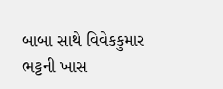બાબા સાથે વિવેકકુમાર ભટ્ટની ખાસ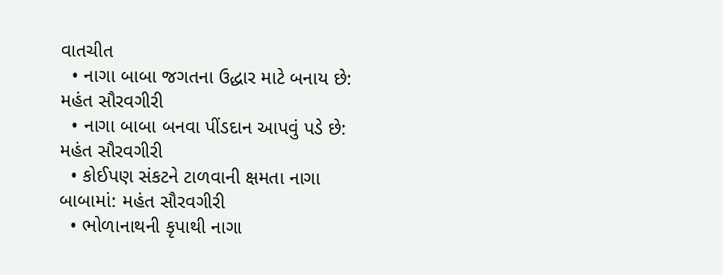વાતચીત
  • નાગા બાબા જગતના ઉદ્ધાર માટે બનાય છે: મહંત સૌરવગીરી
  • નાગા બાબા બનવા પીંડદાન આપવું પડે છે: મહંત સૌરવગીરી
  • કોઈપણ સંકટને ટાળવાની ક્ષમતા નાગા બાબામાં: મહંત સૌરવગીરી
  • ભોળાનાથની કૃપાથી નાગા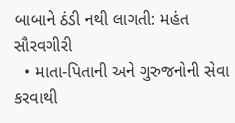બાબાને ઠંડી નથી લાગતી: મહંત સૌરવગીરી
  • માતા-પિતાની અને ગુરુજનોની સેવા કરવાથી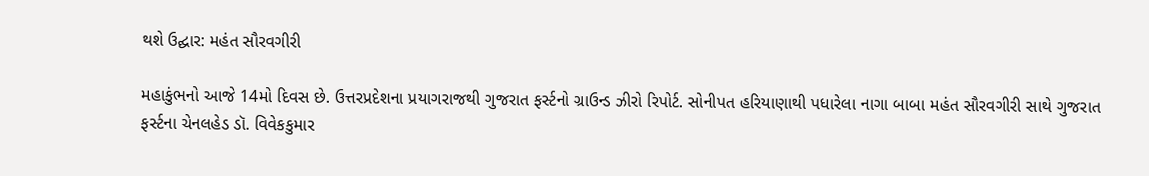થશે ઉદ્ઘાર: મહંત સૌરવગીરી

મહાકુંભનો આજે 14મો દિવસ છે. ઉત્તરપ્રદેશના પ્રયાગરાજથી ગુજરાત ફર્સ્ટનો ગ્રાઉન્ડ ઝીરો રિપોર્ટ. સોનીપત હરિયાણાથી પધારેલા નાગા બાબા મહંત સૌરવગીરી સાથે ગુજરાત ફર્સ્ટના ચેનલહેડ ડૉ. વિવેકકુમાર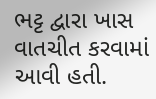ભટ્ટ દ્વારા ખાસ વાતચીત કરવામાં આવી હતી.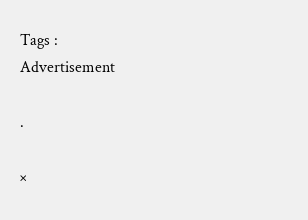Tags :
Advertisement

.

×